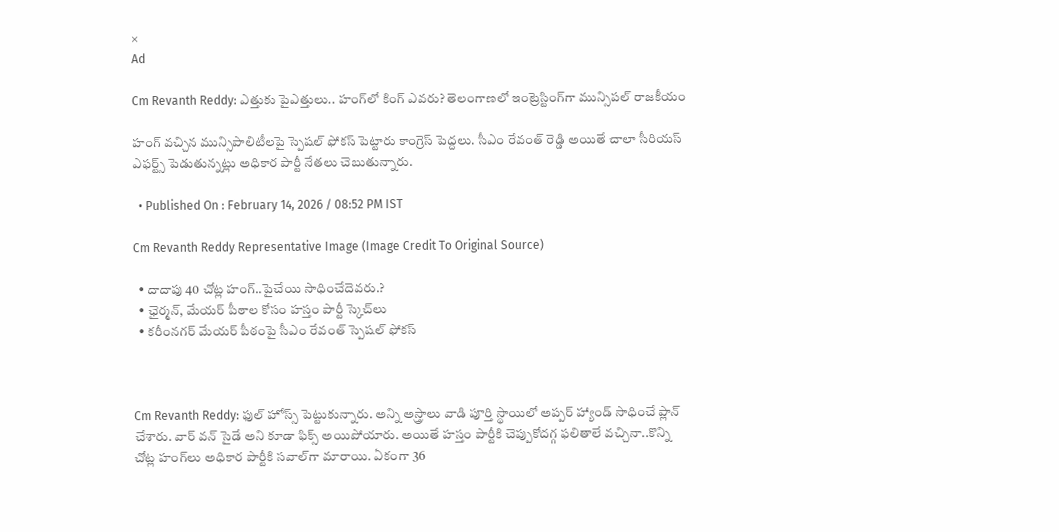×
Ad

Cm Revanth Reddy: ఎత్తుకు పైఎత్తులు.. హంగ్‌లో కింగ్‌ ఎవరు? తెలంగాణలో ఇంట్రెస్టింగ్‌గా మున్సిపల్ రాజకీయం

హంగ్ వ‌చ్చిన మున్సిపాలిటీలపై స్పెష‌ల్ ఫోక‌స్ పెట్టారు కాంగ్రెస్ పెద్దలు. సీఎం రేవంత్ రెడ్డి అయితే చాలా సీరియ‌స్‌ ఎఫ‌ర్ట్స్‌ పెడుతున్నట్లు అధికార పార్టీ నేతలు చెబుతున్నారు.

  • Published On : February 14, 2026 / 08:52 PM IST

Cm Revanth Reddy Representative Image (Image Credit To Original Source)

  • దాదాపు 40 చోట్ల హంగ్..పైచేయి సాధించేదెవరు.?
  • ఛైర్మన్, మేయర్‌ పీఠాల కోసం హస్తం పార్టీ స్కెచ్‌లు
  • కరీంనగర్ మేయర్‌ పీఠంపై సీఎం రేవంత్ స్పెషల్ ఫోకస్



Cm Revanth Reddy: ఫుల్ హోస్స్‌ పెట్టుకున్నారు. అన్ని అస్త్రాలు వాడి పూర్తి స్థాయిలో అప్పర్ హ్యాండ్‌ సాధించే ప్లాన్ చేశారు. వార్‌ వన్‌ సైడే అని కూడా ఫిక్స్ అయిపోయారు. అయితే హస్తం పార్టీకి చెప్పుకోదగ్గ ఫలితాలే వచ్చినా..కొన్ని చోట్ల హంగ్‌లు అధికార పార్టీకి సవాల్‌గా మారాయి. ఏకంగా 36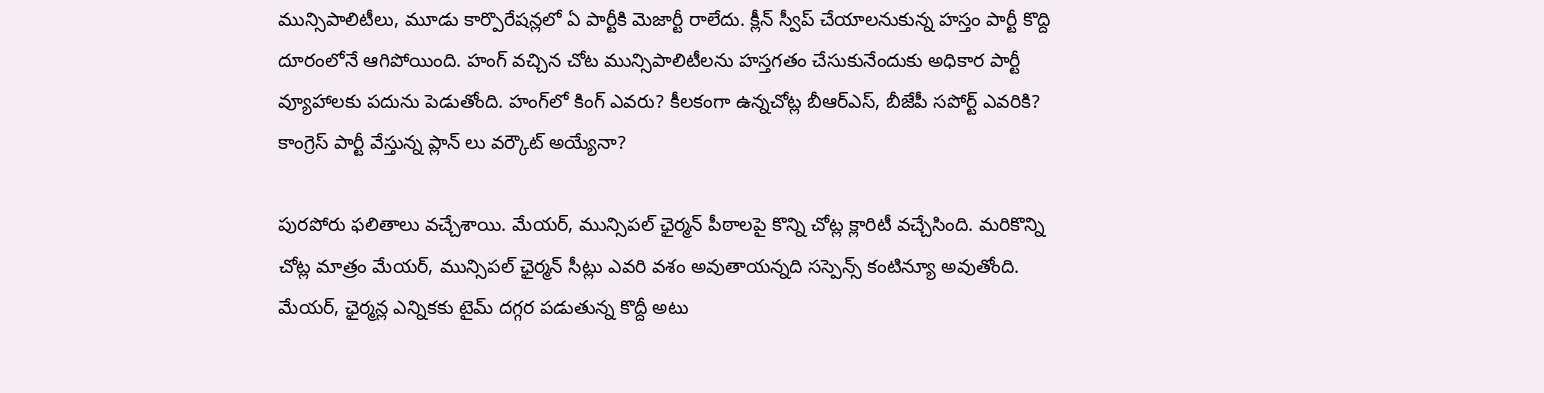మున్సిపాలిటీలు, మూడు కార్పొరేషన్లలో ఏ పార్టీకి మెజార్టీ రాలేదు. క్లీన్‌ స్వీప్ చేయాలనుకున్న హ‌స్తం పార్టీ కొద్ది దూరంలోనే ఆగిపోయింది. హంగ్‌ వచ్చిన చోట మున్సిపాలిటీల‌ను హస్తగతం చేసుకునేందుకు అధికార పార్టీ వ్యూహాల‌కు ప‌దును పెడుతోంది. హంగ్‌లో కింగ్ ఎవరు? కీలకంగా ఉన్నచోట్ల బీఆర్ఎస్, బీజేపీ సపోర్ట్‌ ఎవరికి? కాంగ్రెస్ పార్టీ వేస్తున్న ప్లాన్ లు వ‌ర్కౌట్‌ అయ్యేనా?

పురపోరు ఫలితాలు వచ్చేశాయి. మేయర్, మున్సిపల్ ఛైర్మన్‌ పీఠాలపై కొన్ని చోట్ల క్లారిటీ వచ్చేసింది. మరికొన్ని చోట్ల మాత్రం మేయర్, మున్సిపల్ ఛైర్మన్ సీట్లు ఎవరి వశం అవుతాయన్నది సస్పెన్స్ కంటిన్యూ అవుతోంది. మేయర్, ఛైర్మన్ల ఎన్నికకు టైమ్‌ దగ్గర పడుతున్న కొద్దీ అటు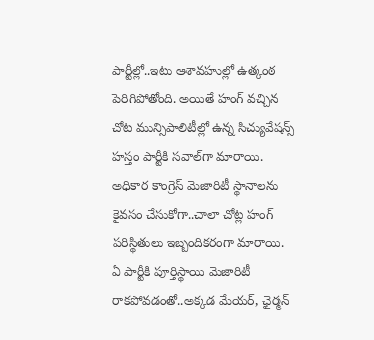పార్టీల్లో..ఇటు ఆశావహుల్లో ఉత్కంఠ పెరిగిపోతోంది. అయితే హంగ్‌ వచ్చిన చోట మున్సిపాలిటీల్లో ఉన్న సిచ్యువేషన్స్‌ హస్తం పార్టీకి సవాల్‌గా మారాయి. అధికార కాంగ్రెస్ మెజారిటీ స్థానాల‌ను కైవ‌సం చేసుకోగా..చాలా చోట్ల హంగ్ పరిస్థితులు ఇబ్బందికరంగా మారాయి. ఏ పార్టీకి పూర్తిస్థాయి మెజారిటీ రాక‌పోవ‌డంతో..అక్కడ మేయర్, ఛైర్మన్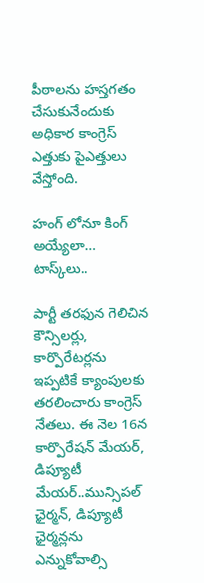పీఠాలను హస్తగతం చేసుకునేందుకు అధికార కాంగ్రెస్ ఎత్తుకు పైఎత్తులు వేస్తోంది.

హంగ్ లోనూ కింగ్ అయ్యేలా… టాస్క్‌లు..

పార్టీ తరఫున గెలిచిన కౌన్సిల‌ర్లు, కార్పొరేట‌ర్లను ఇప్పటికే క్యాంపులకు త‌ర‌లించారు కాంగ్రెస్ నేతలు. ఈ నెల 16న కార్పొరేష‌న్‌ మేయ‌ర్‌, డిప్యూటీ మేయ‌ర్..మున్సిపల్ ఛైర్మన్, డిప్యూటీ ఛైర్మన్లను ఎన్నుకోవాల్సి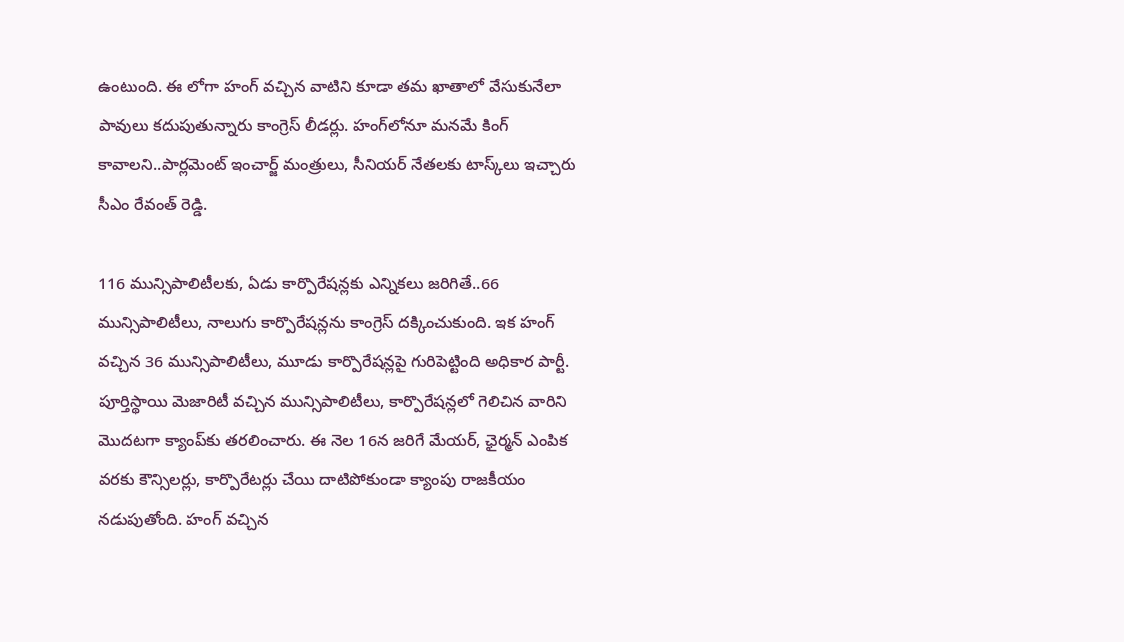ఉంటుంది. ఈ లోగా హంగ్ వ‌చ్చిన వాటిని కూడా త‌మ ఖాతాలో వేసుకునేలా పావులు కదుపుతున్నారు కాంగ్రెస్ లీడర్లు. హంగ్‌లోనూ మనమే కింగ్‌ కావాలని..పార్లమెంట్ ఇంచార్జ్ మంత్రులు, సీనియ‌ర్ నేత‌ల‌కు టాస్క్‌లు ఇచ్చారు సీఎం రేవంత్ రెడ్డి.

116 మున్సిపాలిటీల‌కు, ఏడు కార్పొరేష‌న్లకు ఎన్నిక‌లు జ‌రిగితే..66 మున్సిపాలిటీలు, నాలుగు కార్పొరేష‌న్లను కాంగ్రెస్ ద‌క్కించుకుంది. ఇక హంగ్ వ‌చ్చిన 36 మున్సిపాలిటీలు, మూడు కార్పొరేష‌న్లపై గురిపెట్టింది అధికార పార్టీ. పూర్తిస్థాయి మెజారిటీ వ‌చ్చిన మున్సిపాలిటీలు, కార్పొరేష‌న్లలో గెలిచిన వారిని మొద‌ట‌గా క్యాంప్‌కు త‌ర‌లించారు. ఈ నెల 16న జ‌రిగే మేయ‌ర్‌, ఛైర్మన్‌ ఎంపిక వ‌ర‌కు కౌన్సిలర్లు, కార్పొరేటర్లు చేయి దాటిపోకుండా క్యాంపు రాజకీయం నడుపుతోంది. హంగ్ వ‌చ్చిన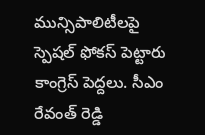మున్సిపాలిటీలపై స్పెష‌ల్ ఫోక‌స్ పెట్టారు కాంగ్రెస్ పెద్దలు. సీఎం రేవంత్ రెడ్డి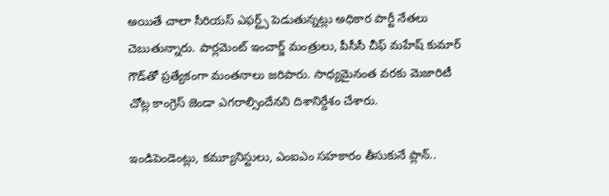అయితే చాలా సీరియ‌స్‌ ఎఫ‌ర్ట్స్‌ పెడుతున్నట్లు అధికార పార్టీ నేతలు చెబుతున్నారు. పార్లమెంట్ ఇంచార్జ్ మంత్రులు, పీసీసీ చీఫ్ మ‌హేష్ కుమార్ గౌడ్‌తో ప్రత్యేకంగా మంత‌నాలు జరిపారు. సాధ్యమైనంత వ‌ర‌కు మెజారిటీ చోట్ల కాంగ్రెస్ జెండా ఎగ‌రాల్సిందేన‌ని దిశానిర్దేశం చేశారు.

ఇండిపెండెంట్లు, కమ్యూనిస్టులు, ఎంఐఎం సహకారం తీసుకునే ప్లాన్..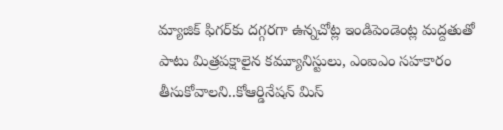మ్యాజిక్ ఫిగ‌ర్‌కు ద‌గ్గర‌గా ఉన్నచోట్ల ఇండిపెండెంట్ల మద్దతుతో పాటు మిత్రప‌క్షాలైన కమ్యూనిస్టులు, ఎంఐఎం సహకారం తీసుకోవాలని..కోఆర్డినేషన్‌ మిస్‌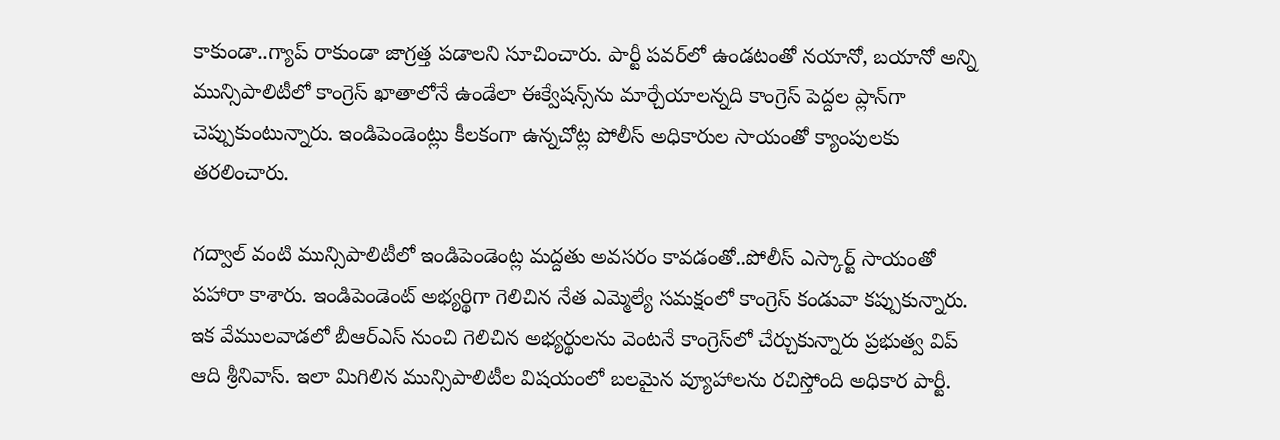కాకుండా..గ్యాప్‌ రాకుండా జాగ్రత్త పడాలని సూచించారు. పార్టీ ప‌వ‌ర్‌లో ఉండ‌టంతో నయానో, బయానో అన్ని మున్సిపాలిటీలో కాంగ్రెస్‌ ఖాతాలోనే ఉండేలా ఈక్వేషన్స్‌ను మార్చేయాలన్నది కాంగ్రెస్ పెద్దల ప్లాన్‌గా చెప్పుకుంటున్నారు. ఇండిపెండెంట్లు కీలకంగా ఉన్నచోట్ల పోలీస్ అధికారుల సాయంతో క్యాంపుల‌కు త‌ర‌లించారు.

గద్వాల్ వంటి మున్సిపాలిటీలో ఇండిపెండెంట్ల మద్దతు అవ‌స‌రం కావ‌డంతో..పోలీస్ ఎస్కార్ట్ సాయంతో ప‌హారా కాశారు. ఇండిపెండెంట్‌ అభ్యర్థిగా గెలిచిన నేత ఎమ్మెల్యే స‌మ‌క్షంలో కాంగ్రెస్ కండువా క‌ప్పుకున్నారు. ఇక వేముల‌వాడ‌లో బీఆర్‌ఎస్ నుంచి గెలిచిన అభ్యర్థుల‌ను వెంట‌నే కాంగ్రెస్‌లో చేర్చుకున్నారు ప్రభుత్వ విప్ ఆది శ్రీనివాస్. ఇలా మిగిలిన మున్సిపాలిటీల విష‌యంలో బ‌ల‌మైన వ్యూహాల‌ను ర‌చిస్తోంది అధికార పార్టీ.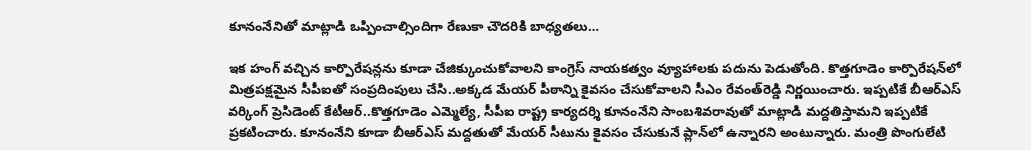కూనంనేనితో మాట్లాడి ఒప్పించాల్సిందిగా రేణుకా చౌద‌రికి బాధ్యతలు…

ఇక హంగ్ వ‌చ్చిన కార్పొరేష‌న్లను కూడా చేజిక్కుంచుకోవాల‌ని కాంగ్రెస్ నాయ‌క‌త్వం వ్యూహాల‌కు ప‌దును పెడుతోంది. కొత్తగూడెం కార్పొరేష‌న్‌లో మిత్రప‌క్షమైన సీపీఐతో సంప్రదింపులు చేసి..అక్కడ మేయర్‌ పీఠాన్ని కైవ‌సం చేసుకోవాల‌ని సీఎం రేవంత్‌రెడ్డి నిర్ణయించారు. ఇప్పటికే బీఆర్ఎస్ వర్కింగ్ ప్రెసిడెంట్ కేటీఆర్..కొత్తగూడెం ఎమ్మెల్యే, సీపీఐ రాష్ట్ర కార్యదర్శి కూనంనేని సాంబశివరావుతో మాట్లాడి మద్దతిస్తామని ఇప్పటికే ప్రకటించారు. కూనంనేని కూడా బీఆర్ఎస్‌ మద్దతుతో మేయర్ సీటును కైవసం చేసుకునే ప్లాన్‌లో ఉన్నారని అంటున్నారు. మంత్రి పొంగులేటి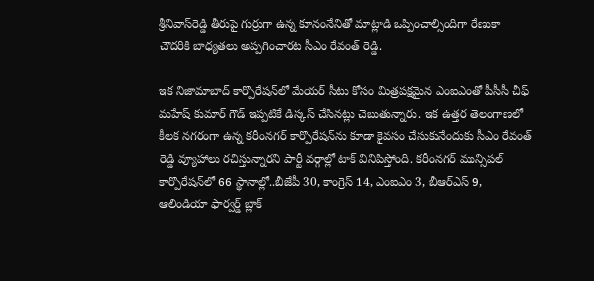శ్రీనివాస్‌రెడ్డి తీరుపై గుర్రుగా ఉన్న కూనంనేనితో మాట్లాడి ఒప్పించాల్సిందిగా రేణుకా చౌద‌రికి బాధ్యతలు అప్పగించారట సీఎం రేవంత్ రెడ్డి.

ఇక నిజామాబాద్ కార్పొరేష‌న్‌లో మేయర్‌ సీటు కోసం మిత్రప‌క్షమైన ఎంఐఎంతో పీసీసీ చీఫ్ మ‌హేష్ కుమార్ గౌడ్ ఇప్పటికే డిస్కస్ చేసినట్లు చెబుతున్నారు. ఇక ఉత్తర తెలంగాణలో కీలక నగరంగా ఉన్న క‌రీంన‌గ‌ర్‌ కార్పొరేషన్‌ను కూడా కైవ‌సం చేసుకునేందుకు సీఎం రేవంత్ రెడ్డి వ్యూహాలు ర‌చిస్తున్నారని పార్టీ వ‌ర్గాల్లో టాక్ వినిపిస్తోంది. కరీంనగర్‌ మున్సిపల్ కార్పొరేషన్‌లో 66 స్థానాల్లో..బీజేపీ 30, కాంగ్రెస్ 14, ఎంఐఎం 3, బీఆర్ఎస్ 9, ఆలిండియా ఫార్వర్డ్ బ్లాక్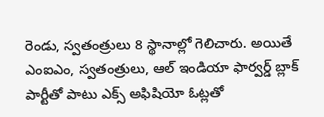రెండు, స్వతంత్రులు 8 స్థానాల్లో గెలిచారు. అయితే ఎంఐఎం, స్వతంత్రులు, ఆల్ ఇండియా ఫార్వర్డ్‌ బ్లాక్ పార్టీతో పాటు ఎక్స్‌ అఫిషియో ఓట్లతో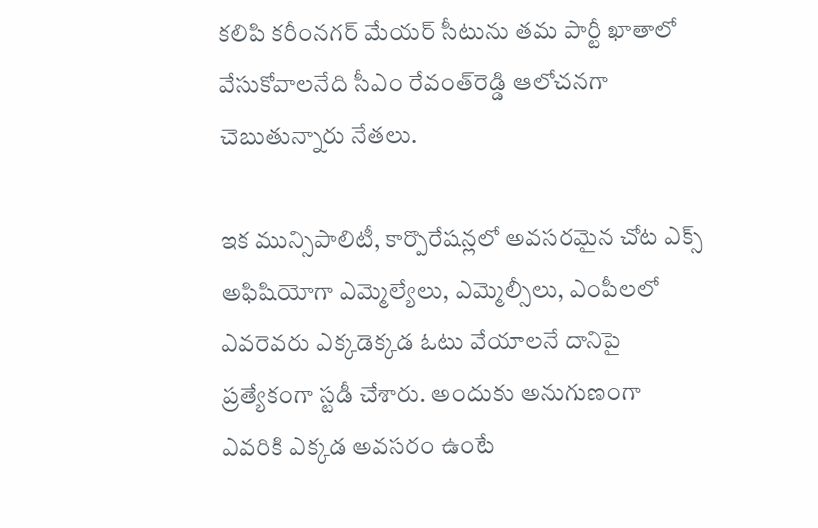కలిపి కరీంనగర్ మేయర్ సీటును తమ పార్టీ ఖాతాలో వేసుకోవాలనేది సీఎం రేవంత్‌రెడ్డి ఆలోచనగా చెబుతున్నారు నేతలు.

ఇక మున్సిపాలిటీ, కార్పొరేష‌న్లలో అవ‌స‌ర‌మైన చోట ఎక్స్ అఫిషియోగా ఎమ్మెల్యేలు, ఎమ్మెల్సీలు, ఎంపీలలో ఎవ‌రెవ‌రు ఎక్కడెక్కడ ఓటు వేయాల‌నే దానిపై ప్రత్యేకంగా స్టడీ చేశారు. అందుకు అనుగుణంగా ఎవ‌రికి ఎక్కడ అవ‌స‌రం ఉంటే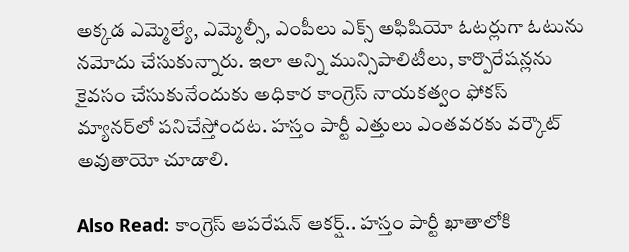అక్కడ ఎమ్మెల్యే, ఎమ్మెల్సీ, ఎంపీలు ఎక్స్‌ అఫిషియో ఓటర్లుగా ఓటును న‌మోదు చేసుకున్నారు. ఇలా అన్ని మున్సిపాలిటీలు, కార్పొరేష‌న్ల‌ను కైవ‌సం చేసుకునేందుకు అధికార కాంగ్రెస్ నాయ‌క‌త్వం ఫోకస్ మ్యానర్‌లో పనిచేస్తోందట. హస్తం పార్టీ ఎత్తులు ఎంతవరకు వ‌ర్కౌట్ అవుతాయో చూడాలి.

Also Read: కాంగ్రెస్ ఆపరేషన్ ఆకర్ష్.. హస్తం పార్టీ ఖాతాలోకి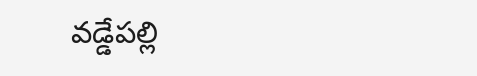వడ్డేపల్లి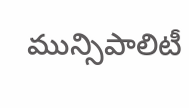మున్సిపాలిటీ